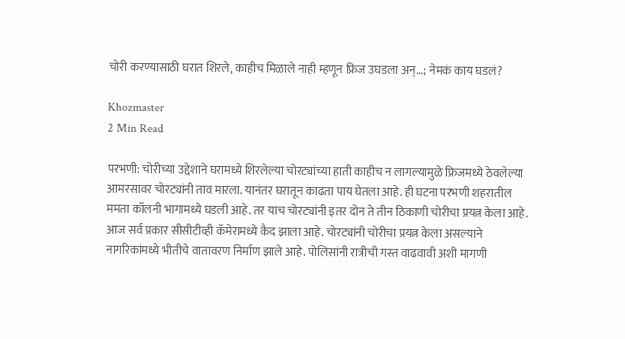चोरी करण्यासाठी घरात शिरले, काहीच मिळाले नाही म्हणून फ्रिज उघडला अन्…; नेमकं काय घडलं?

Khozmaster
2 Min Read

परभणी: चोरीच्या उद्देशाने घरामध्ये शिरलेल्या चोरट्यांच्या हाती काहीच न लागल्यामुळे फ्रिजमध्ये ठेवलेल्या आमरसावर चोरट्यांनी ताव मारला. यानंतर घरातून काढता पाय घेतला आहे. ही घटना परभणी शहरातील ममता कॉलनी भागामध्ये घडली आहे. तर याच चोरट्यांनी इतर दोन ते तीन ठिकाणी चोरीचा प्रयत्न केला आहे. आज सर्व प्रकार सीसीटीव्ही कॅमेरामध्ये कैद झाला आहे. चोरट्यांनी चोरीचा प्रयत्न केला असल्याने नागरिकांमध्ये भीतीचे वातावरण निर्माण झाले आहे. पोलिसांनी रात्रीची गस्त वाढवावी अशी मागणी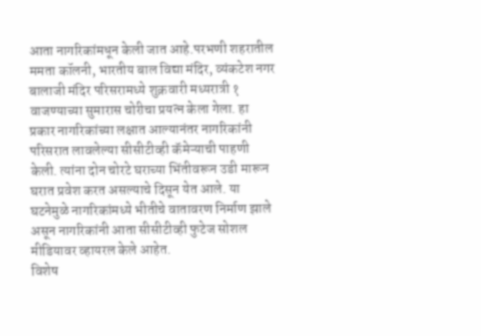आता नागरिकांमधून केली जात आहे.परभणी शहरातील ममता कॉलनी, भारतीय बाल विद्या मंदिर, व्यंकटेश नगर बालाजी मंदिर परिसरामध्ये शुक्रवारी मध्यरात्री १ वाजण्याच्या सुमारास चोरीचा प्रयत्न केला गेला. हा प्रकार नागरिकांच्या लक्षात आल्यानंतर नागरिकांनी परिसरात लावलेल्या सीसीटीव्ही कॅमेऱ्याची पाहणी केली. त्यांना दोन चोरटे घराच्या भिंतीवरून उडी मारून घरात प्रवेश करत असल्याचे दिसून येत आले. या घटनेमुळे नागरिकांमध्ये भीतीचे वातावरण निर्माण झाले असून नागरिकांनी आता सीसीटीव्ही फुटेज सोशल मीडियावर व्हायरल केले आहेत.
विशेष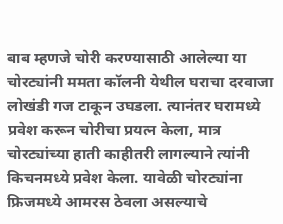बाब म्हणजे चोरी करण्यासाठी आलेल्या या चोरट्यांनी ममता कॉलनी येथील घराचा दरवाजा लोखंडी गज टाकून उघडला. त्यानंतर घरामध्ये प्रवेश करून चोरीचा प्रयत्न केला, मात्र चोरट्यांच्या हाती काहीतरी लागल्याने त्यांनी किचनमध्ये प्रवेश केला. यावेळी चोरट्यांना फ्रिजमध्ये आमरस ठेवला असल्याचे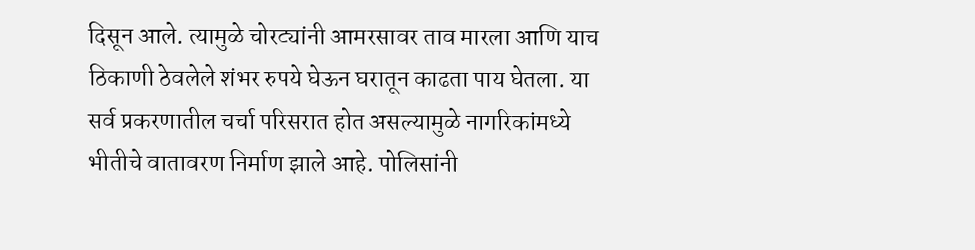दिसून आले. त्यामुळे चोरट्यांनी आमरसावर ताव मारला आणि याच ठिकाणी ठेवलेले शंभर रुपये घेऊन घरातून काढता पाय घेतला. या सर्व प्रकरणातील चर्चा परिसरात होत असल्यामुळे नागरिकांमध्ये भीतीचे वातावरण निर्माण झाले आहे. पोलिसांनी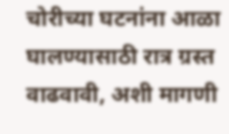चोरीच्या घटनांना आळा घालण्यासाठी रात्र ग्रस्त वाढवावी, अशी मागणी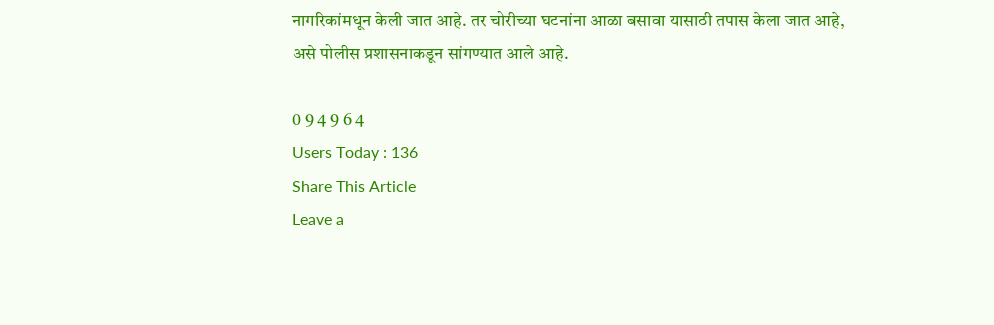नागरिकांमधून केली जात आहे. तर चोरीच्या घटनांना आळा बसावा यासाठी तपास केला जात आहे, असे पोलीस प्रशासनाकडून सांगण्यात आले आहे.

0 9 4 9 6 4
Users Today : 136
Share This Article
Leave a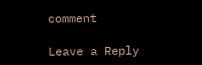comment

Leave a Reply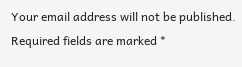Your email address will not be published. Required fields are marked *